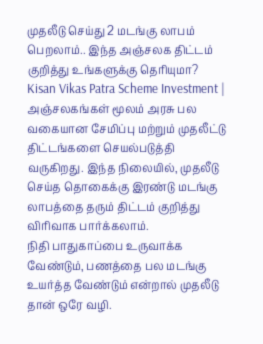முதலீடு செய்து 2 மடங்கு லாபம் பெறலாம்.. இந்த அஞ்சலக திட்டம் குறித்து உங்களுக்கு தெரியுமா?
Kisan Vikas Patra Scheme Investment | அஞ்சலகங்கள் மூலம் அரசு பல வகையான சேமிப்பு மற்றும் முதலீட்டு திட்டங்களை செயல்படுத்தி வருகிறது. இந்த நிலையில், முதலீடு செய்த தொகைக்கு இரண்டு மடங்கு லாபத்தை தரும் திட்டம் குறித்து விரிவாக பார்க்கலாம்.
நிதி பாதுகாப்பை உருவாக்க வேண்டும், பணத்தை பல மடங்கு உயர்த்த வேண்டும் என்றால் முதலீடு தான் ஒரே வழி.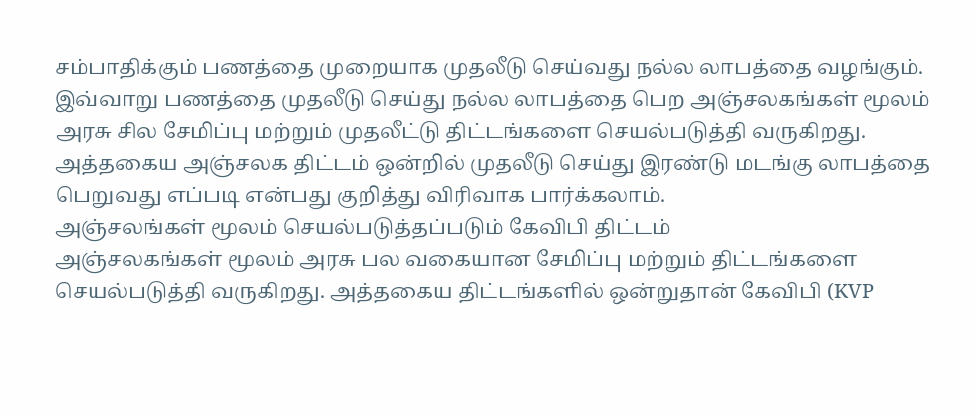சம்பாதிக்கும் பணத்தை முறையாக முதலீடு செய்வது நல்ல லாபத்தை வழங்கும். இவ்வாறு பணத்தை முதலீடு செய்து நல்ல லாபத்தை பெற அஞ்சலகங்கள் மூலம் அரசு சில சேமிப்பு மற்றும் முதலீட்டு திட்டங்களை செயல்படுத்தி வருகிறது. அத்தகைய அஞ்சலக திட்டம் ஒன்றில் முதலீடு செய்து இரண்டு மடங்கு லாபத்தை பெறுவது எப்படி என்பது குறித்து விரிவாக பார்க்கலாம்.
அஞ்சலங்கள் மூலம் செயல்படுத்தப்படும் கேவிபி திட்டம்
அஞ்சலகங்கள் மூலம் அரசு பல வகையான சேமிப்பு மற்றும் திட்டங்களை செயல்படுத்தி வருகிறது. அத்தகைய திட்டங்களில் ஒன்றுதான் கேவிபி (KVP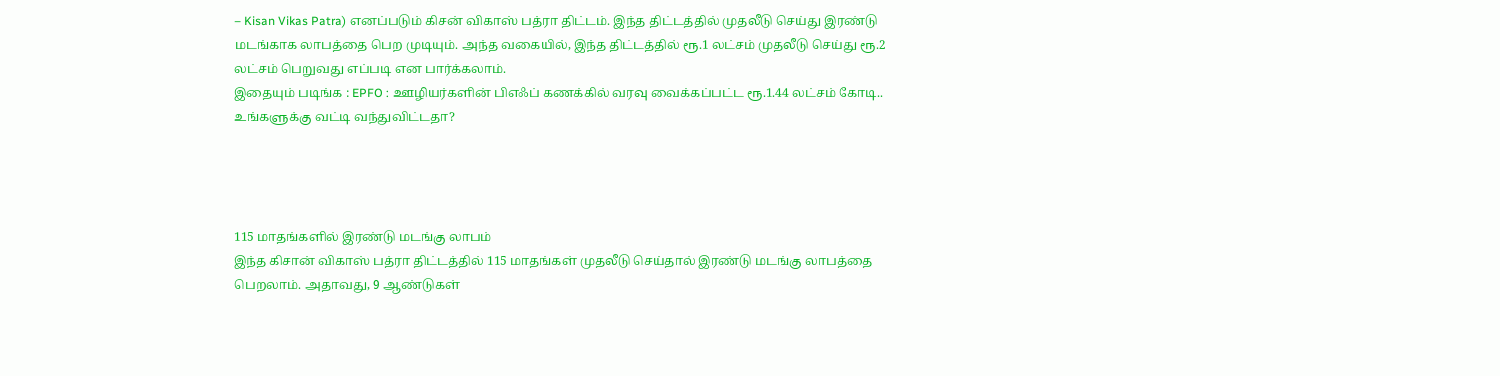– Kisan Vikas Patra) எனப்படும் கிசன் விகாஸ் பத்ரா திட்டம். இந்த திட்டத்தில் முதலீடு செய்து இரண்டு மடங்காக லாபத்தை பெற முடியும். அந்த வகையில், இந்த திட்டத்தில் ரூ.1 லட்சம் முதலீடு செய்து ரூ.2 லட்சம் பெறுவது எப்படி என பார்க்கலாம்.
இதையும் படிங்க : EPFO : ஊழியர்களின் பிஎஃப் கணக்கில் வரவு வைக்கப்பட்ட ரூ.1.44 லட்சம் கோடி.. உங்களுக்கு வட்டி வந்துவிட்டதா?




115 மாதங்களில் இரண்டு மடங்கு லாபம்
இந்த கிசான் விகாஸ் பத்ரா திட்டத்தில் 115 மாதங்கள் முதலீடு செய்தால் இரண்டு மடங்கு லாபத்தை பெறலாம். அதாவது, 9 ஆண்டுகள்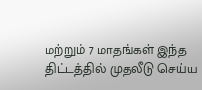மற்றும் 7 மாதங்கள் இந்த திட்டத்தில் முதலீடு செய்ய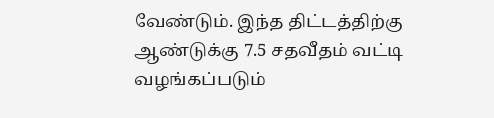வேண்டும். இந்த திட்டத்திற்கு ஆண்டுக்கு 7.5 சதவீதம் வட்டி வழங்கப்படும்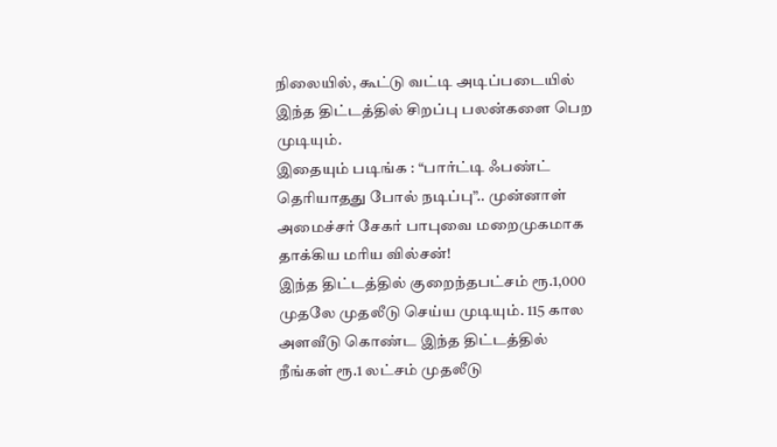நிலையில், கூட்டு வட்டி அடிப்படையில் இந்த திட்டத்தில் சிறப்பு பலன்களை பெற முடியும்.
இதையும் படிங்க : “பார்ட்டி ஃபண்ட் தெரியாதது போல் நடிப்பு”.. முன்னாள் அமைச்சர் சேகர் பாபுவை மறைமுகமாக தாக்கிய மரிய வில்சன்!
இந்த திட்டத்தில் குறைந்தபட்சம் ரூ.1,000 முதலே முதலீடு செய்ய முடியும். 115 கால அளவீடு கொண்ட இந்த திட்டத்தில் நீங்கள் ரூ.1 லட்சம் முதலீடு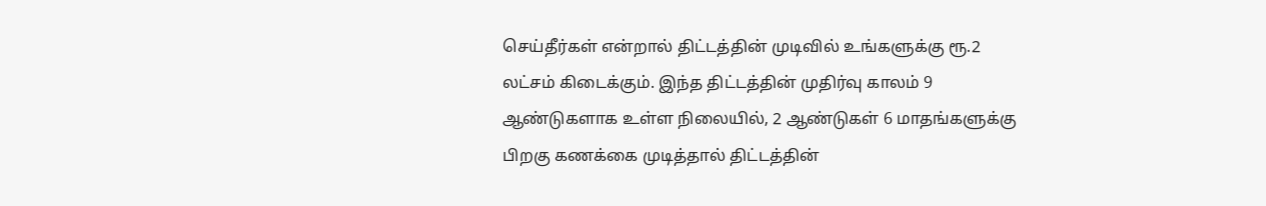செய்தீர்கள் என்றால் திட்டத்தின் முடிவில் உங்களுக்கு ரூ.2 லட்சம் கிடைக்கும். இந்த திட்டத்தின் முதிர்வு காலம் 9 ஆண்டுகளாக உள்ள நிலையில், 2 ஆண்டுகள் 6 மாதங்களுக்கு பிறகு கணக்கை முடித்தால் திட்டத்தின்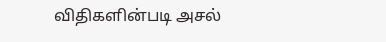விதிகளின்படி அசல்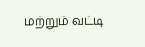மற்றும் வட்டி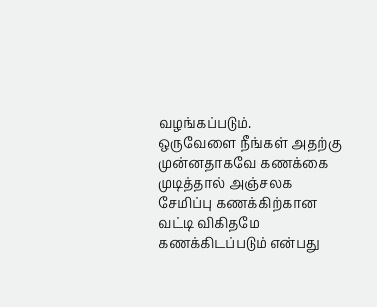வழங்கப்படும்.
ஒருவேளை நீங்கள் அதற்கு முன்னதாகவே கணக்கை முடித்தால் அஞ்சலக சேமிப்பு கணக்கிற்கான வட்டி விகிதமே கணக்கிடப்படும் என்பது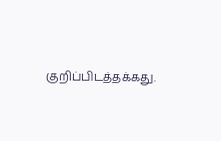குறிப்பிடத்தக்கது.